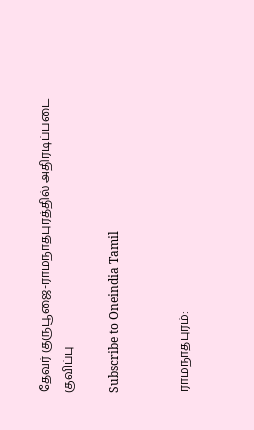தேவர் குருபூஜை-ராமநாதபுரத்தில் அதிரடிப்படை குவிப்பு

Subscribe to Oneindia Tamil


ராமநாதபுரம்: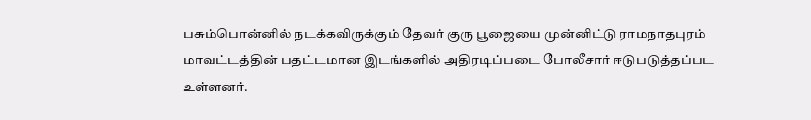பசும்பொன்னில் நடக்கவிருக்கும் தேவர் குரு பூஜையை முன்னிட்டு ராமநாதபுரம் மாவட்டத்தின் பதட்டமான இடங்களில் அதிரடிப்படை போலீசார் ஈடுபடுத்தப்பட உள்ளனர்.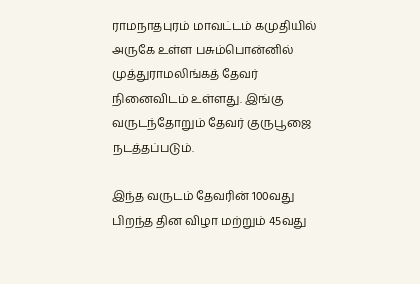ராமநாதபுரம் மாவட்டம் கமுதியில் அருகே உள்ள பசும்பொன்னில் முத்துராமலிங்கத் தேவர் நினைவிடம் உள்ளது. இங்கு வருடந்தோறும் தேவர் குருபூஜை நடத்தப்படும்.

இந்த வருடம் தேவரின் 100வது பிறந்த தின விழா மற்றும் 45வது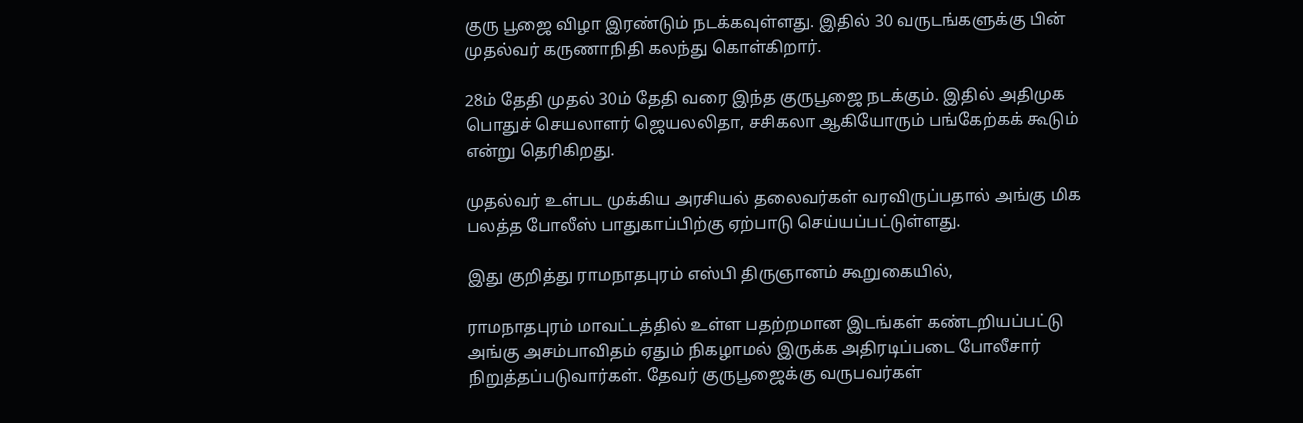குரு பூஜை விழா இரண்டும் நடக்கவுள்ளது. இதில் 30 வருடங்களுக்கு பின் முதல்வர் கருணாநிதி கலந்து கொள்கிறார்.

28ம் தேதி முதல் 30ம் தேதி வரை இந்த குருபூஜை நடக்கும். இதில் அதிமுக பொதுச் செயலாளர் ஜெயலலிதா, சசிகலா ஆகியோரும் பங்கேற்கக் கூடும் என்று தெரிகிறது.

முதல்வர் உள்பட முக்கிய அரசியல் தலைவர்கள் வரவிருப்பதால் அங்கு மிக பலத்த போலீஸ் பாதுகாப்பிற்கு ஏற்பாடு செய்யப்பட்டுள்ளது.

இது குறித்து ராமநாதபுரம் எஸ்பி திருஞானம் கூறுகையில்,

ராமநாதபுரம் மாவட்டத்தில் உள்ள பதற்றமான இடங்கள் கண்டறியப்பட்டு அங்கு அசம்பாவிதம் ஏதும் நிகழாமல் இருக்க அதிரடிப்படை போலீசார் நிறுத்தப்படுவார்கள். தேவர் குருபூஜைக்கு வருபவர்கள்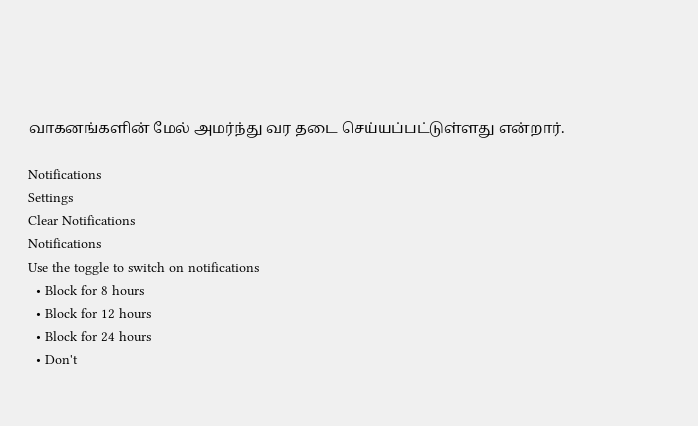வாகனங்களின் மேல் அமர்ந்து வர தடை செய்யப்பட்டுள்ளது என்றார்.

Notifications
Settings
Clear Notifications
Notifications
Use the toggle to switch on notifications
  • Block for 8 hours
  • Block for 12 hours
  • Block for 24 hours
  • Don't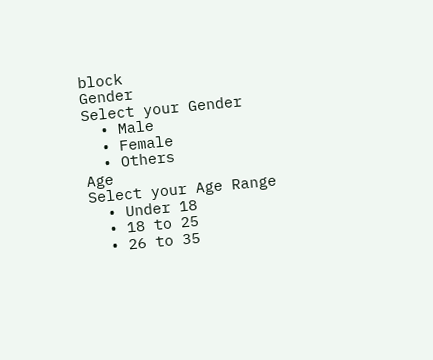block
Gender
Select your Gender
  • Male
  • Female
  • Others
Age
Select your Age Range
  • Under 18
  • 18 to 25
  • 26 to 35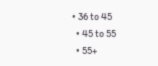• 36 to 45
  • 45 to 55
  • 55+